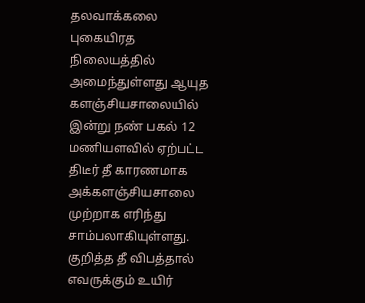தலவாக்கலை புகையிரத நிலையத்தில் அமைந்துள்ளது ஆயுத களஞ்சியசாலையில் இன்று நண் பகல் 12 மணியளவில் ஏற்பட்ட திடீர் தீ காரணமாக அக்களஞ்சியசாலை முற்றாக எரிந்து சாம்பலாகியுள்ளது.
குறித்த தீ விபத்தால் எவருக்கும் உயிர்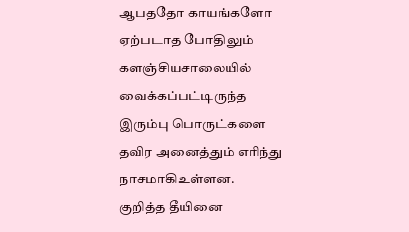ஆபததோ காயங்களோ ஏற்படாத போதிலும் களஞ்சியசாலையில் வைக்கப்பட்டிருந்த இரும்பு பொருட்களை தவிர அனைத்தும் எரிந்து நாசமாகிஉள்ளன.
குறித்த தீயினை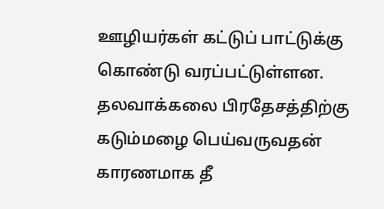ஊழியர்கள் கட்டுப் பாட்டுக்கு கொண்டு வரப்பட்டுள்ளன. தலவாக்கலை பிரதேசத்திற்கு கடும்மழை பெய்வருவதன் காரணமாக தீ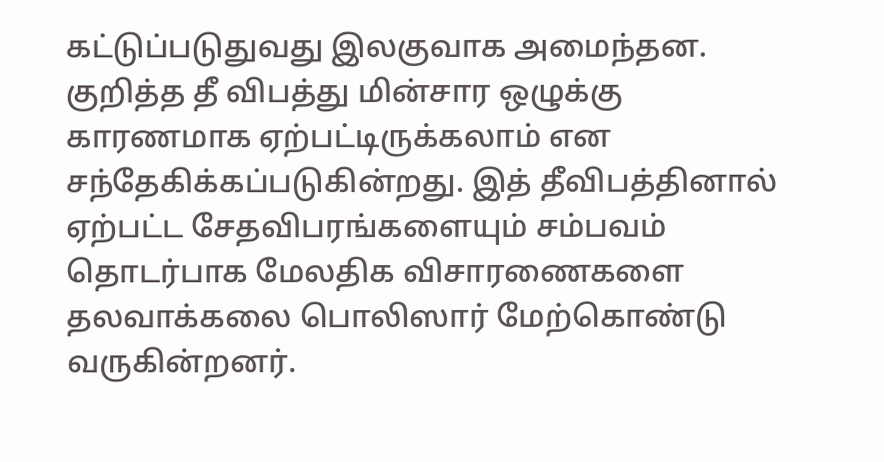கட்டுப்படுதுவது இலகுவாக அமைந்தன.
குறித்த தீ விபத்து மின்சார ஒழுக்கு காரணமாக ஏற்பட்டிருக்கலாம் என சந்தேகிக்கப்படுகின்றது. இத் தீவிபத்தினால் ஏற்பட்ட சேதவிபரங்களையும் சம்பவம் தொடர்பாக மேலதிக விசாரணைகளை தலவாக்கலை பொலிஸார் மேற்கொண்டு வருகின்றனர்.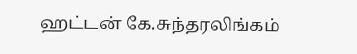ஹட்டன் கே.சுந்தரலிங்கம்